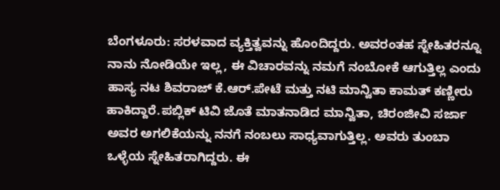ಬೆಂಗಳೂರು: ಸರಳವಾದ ವ್ಯಕ್ತಿತ್ವವನ್ನು ಹೊಂದಿದ್ದರು. ಅವರಂತಹ ಸ್ನೇಹಿತರನ್ನೂ ನಾನು ನೋಡಿಯೇ ಇಲ್ಲ, ಈ ವಿಚಾರವನ್ನು ನಮಗೆ ನಂಬೋಕೆ ಆಗುತ್ತಿಲ್ಲ ಎಂದು ಹಾಸ್ಯ ನಟ ಶಿವರಾಜ್ ಕೆ.ಆರ್.ಪೇಟೆ ಮತ್ತು ನಟಿ ಮಾನ್ವಿತಾ ಕಾಮತ್ ಕಣ್ಣೀರು ಹಾಕಿದ್ದಾರೆ.ಪಬ್ಲಿಕ್ ಟಿವಿ ಜೊತೆ ಮಾತನಾಡಿದ ಮಾನ್ವಿತಾ, ಚಿರಂಜೀವಿ ಸರ್ಜಾ ಅವರ ಅಗಲಿಕೆಯನ್ನು ನನಗೆ ನಂಬಲು ಸಾಧ್ಯವಾಗುತ್ತಿಲ್ಲ. ಅವರು ತುಂಬಾ ಒಳ್ಳೆಯ ಸ್ನೇಹಿತರಾಗಿದ್ದರು. ಈ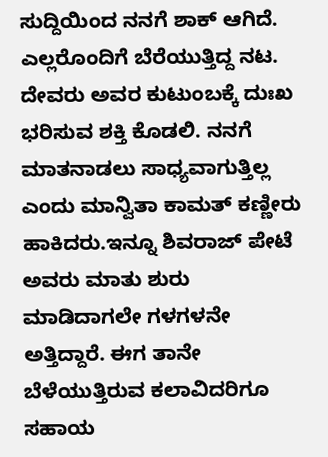ಸುದ್ದಿಯಿಂದ ನನಗೆ ಶಾಕ್ ಆಗಿದೆ. ಎಲ್ಲರೊಂದಿಗೆ ಬೆರೆಯುತ್ತಿದ್ದ ನಟ. ದೇವರು ಅವರ ಕುಟುಂಬಕ್ಕೆ ದುಃಖ ಭರಿಸುವ ಶಕ್ತಿ ಕೊಡಲಿ. ನನಗೆ ಮಾತನಾಡಲು ಸಾಧ್ಯವಾಗುತ್ತಿಲ್ಲ ಎಂದು ಮಾನ್ವಿತಾ ಕಾಮತ್ ಕಣ್ಣೀರು ಹಾಕಿದರು.ಇನ್ನೂ ಶಿವರಾಜ್ ಪೇಟೆ ಅವರು ಮಾತು ಶುರು ಮಾಡಿದಾಗಲೇ ಗಳಗಳನೇ ಅತ್ತಿದ್ದಾರೆ. ಈಗ ತಾನೇ ಬೆಳೆಯುತ್ತಿರುವ ಕಲಾವಿದರಿಗೂ ಸಹಾಯ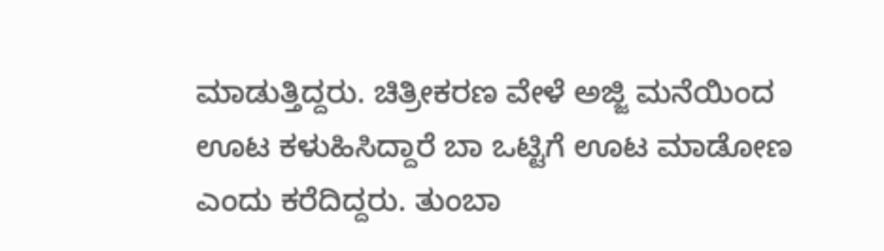ಮಾಡುತ್ತಿದ್ದರು. ಚಿತ್ರೀಕರಣ ವೇಳೆ ಅಜ್ಜಿ ಮನೆಯಿಂದ ಊಟ ಕಳುಹಿಸಿದ್ದಾರೆ ಬಾ ಒಟ್ಟಿಗೆ ಊಟ ಮಾಡೋಣ ಎಂದು ಕರೆದಿದ್ದರು. ತುಂಬಾ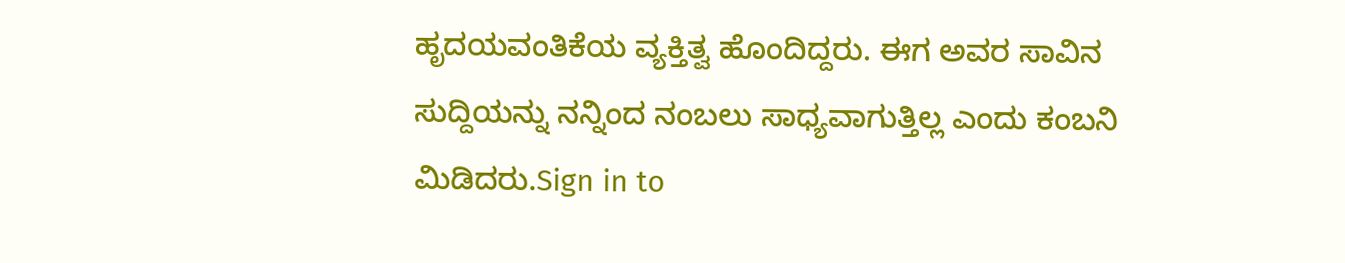ಹೃದಯವಂತಿಕೆಯ ವ್ಯಕ್ತಿತ್ವ ಹೊಂದಿದ್ದರು. ಈಗ ಅವರ ಸಾವಿನ ಸುದ್ದಿಯನ್ನು ನನ್ನಿಂದ ನಂಬಲು ಸಾಧ್ಯವಾಗುತ್ತಿಲ್ಲ ಎಂದು ಕಂಬನಿ ಮಿಡಿದರು.Sign in to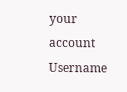your account
Username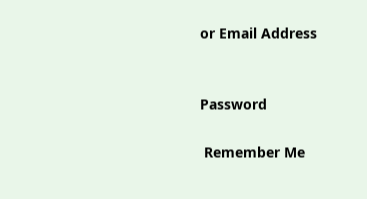or Email Address


Password

 Remember Me